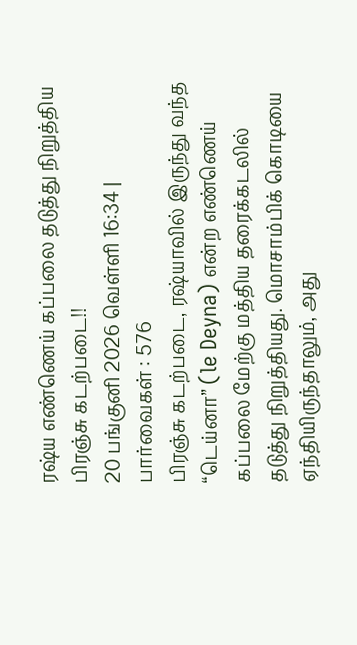ரஷ்ய எண்ணெய் கப்பலை தடுத்து நிறுத்திய பிரஞ்சு கடற்படை!!
20 பங்குனி 2026 வெள்ளி 16:34 | பார்வைகள் : 576
பிரஞ்சு கடற்படை, ரஷ்யாவில் இருந்து வந்த “டெய்னா” (le Deyna) என்ற எண்ணெய் கப்பலை மேற்கு மத்திய தரைக்கடலில் தடுத்து நிறுத்தியது. மொசாம்பிக் கொடியை ஏந்தியிருந்தாலும், அது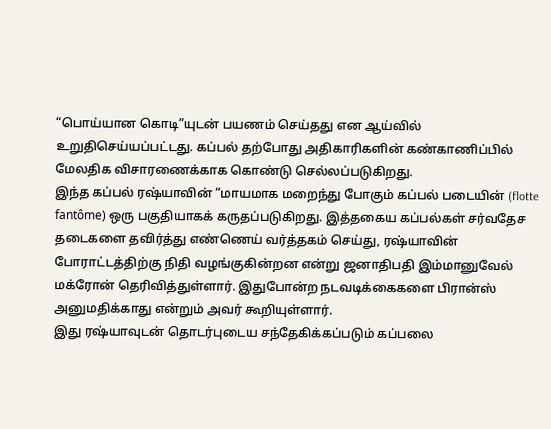“பொய்யான கொடி”யுடன் பயணம் செய்தது என ஆய்வில் உறுதிசெய்யப்பட்டது. கப்பல் தற்போது அதிகாரிகளின் கண்காணிப்பில் மேலதிக விசாரணைக்காக கொண்டு செல்லப்படுகிறது.
இந்த கப்பல் ரஷ்யாவின் “மாயமாக மறைந்து போகும் கப்பல் படையின் (flotte fantôme) ஒரு பகுதியாகக் கருதப்படுகிறது. இத்தகைய கப்பல்கள் சர்வதேச தடைகளை தவிர்த்து எண்ணெய் வர்த்தகம் செய்து, ரஷ்யாவின் போராட்டத்திற்கு நிதி வழங்குகின்றன என்று ஜனாதிபதி இம்மானுவேல் மக்ரோன் தெரிவித்துள்ளார். இதுபோன்ற நடவடிக்கைகளை பிரான்ஸ் அனுமதிக்காது என்றும் அவர் கூறியுள்ளார்.
இது ரஷ்யாவுடன் தொடர்புடைய சந்தேகிக்கப்படும் கப்பலை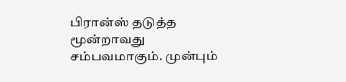பிரான்ஸ் தடுத்த மூன்றாவது சம்பவமாகும். முன்பும்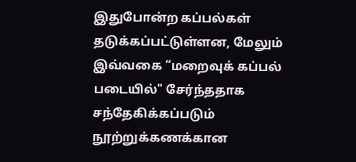இதுபோன்ற கப்பல்கள் தடுக்கப்பட்டுள்ளன, மேலும் இவ்வகை “மறைவுக் கப்பல் படையில்" சேர்ந்ததாக சந்தேகிக்கப்படும் நூற்றுக்கணக்கான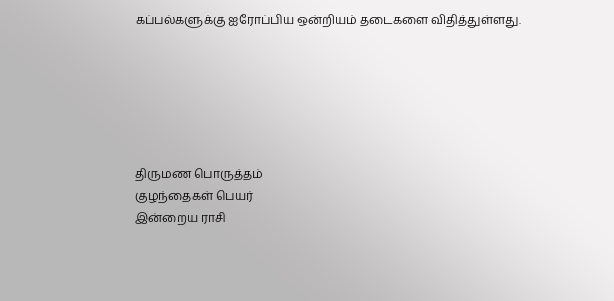கப்பல்களுக்கு ஐரோப்பிய ஒன்றியம் தடைகளை விதித்துள்ளது.






திருமண பொருத்தம்
குழந்தைகள் பெயர்
இன்றைய ராசி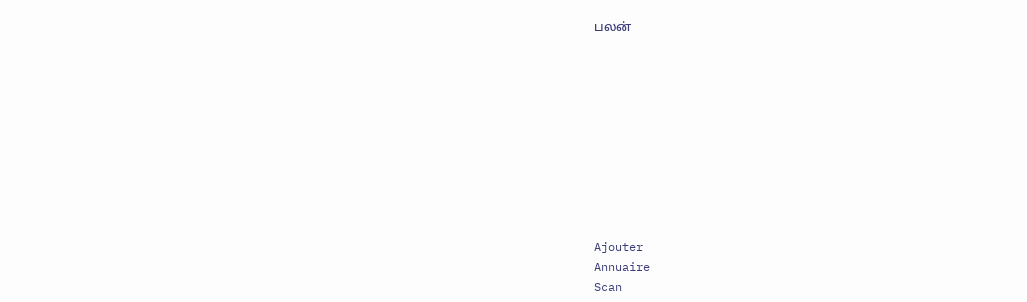பலன்










Ajouter
Annuaire
Scan